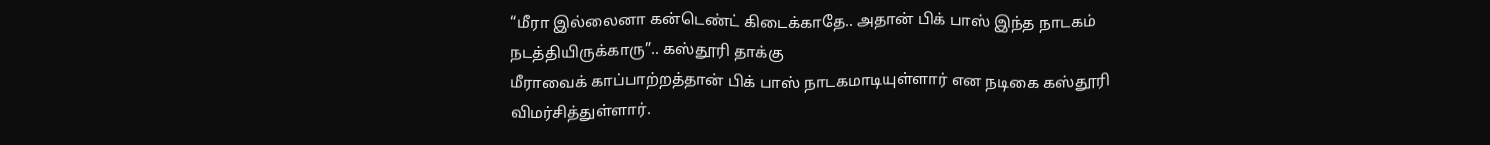“மீரா இல்லைனா கன்டெண்ட் கிடைக்காதே.. அதான் பிக் பாஸ் இந்த நாடகம் நடத்தியிருக்காரு”.. கஸ்தூரி தாக்கு
மீராவைக் காப்பாற்றத்தான் பிக் பாஸ் நாடகமாடியுள்ளார் என நடிகை கஸ்தூரி விமர்சித்துள்ளார்.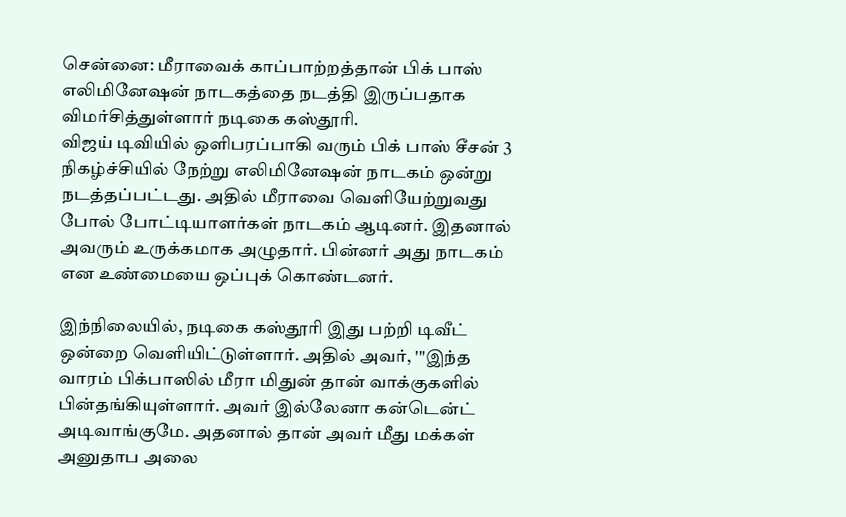சென்னை: மீராவைக் காப்பாற்றத்தான் பிக் பாஸ் எலிமினேஷன் நாடகத்தை நடத்தி இருப்பதாக விமர்சித்துள்ளார் நடிகை கஸ்தூரி.
விஜய் டிவியில் ஒளிபரப்பாகி வரும் பிக் பாஸ் சீசன் 3 நிகழ்ச்சியில் நேற்று எலிமினேஷன் நாடகம் ஒன்று நடத்தப்பட்டது. அதில் மீராவை வெளியேற்றுவது போல் போட்டியாளர்கள் நாடகம் ஆடினர். இதனால் அவரும் உருக்கமாக அழுதார். பின்னர் அது நாடகம் என உண்மையை ஒப்புக் கொண்டனர்.

இந்நிலையில், நடிகை கஸ்தூரி இது பற்றி டிவீட் ஒன்றை வெளியிட்டுள்ளார். அதில் அவர், '"இந்த வாரம் பிக்பாஸில் மீரா மிதுன் தான் வாக்குகளில் பின்தங்கியுள்ளார். அவர் இல்லேனா கன்டென்ட் அடிவாங்குமே. அதனால் தான் அவர் மீது மக்கள் அனுதாப அலை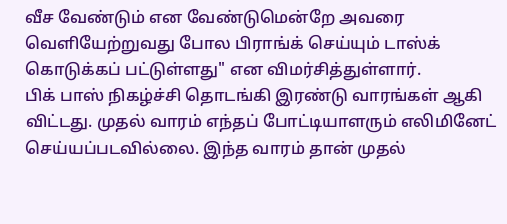வீச வேண்டும் என வேண்டுமென்றே அவரை வெளியேற்றுவது போல பிராங்க் செய்யும் டாஸ்க் கொடுக்கப் பட்டுள்ளது" என விமர்சித்துள்ளார்.
பிக் பாஸ் நிகழ்ச்சி தொடங்கி இரண்டு வாரங்கள் ஆகி விட்டது. முதல் வாரம் எந்தப் போட்டியாளரும் எலிமினேட் செய்யப்படவில்லை. இந்த வாரம் தான் முதல்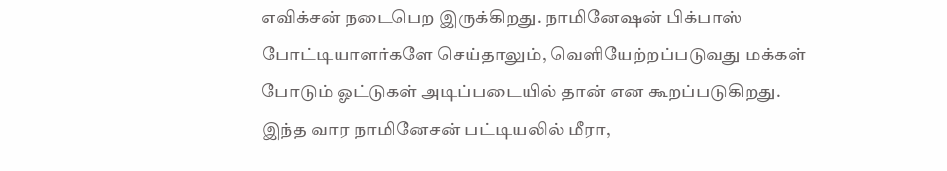எவிக்சன் நடைபெற இருக்கிறது. நாமினேஷன் பிக்பாஸ் போட்டியாளர்களே செய்தாலும், வெளியேற்றப்படுவது மக்கள் போடும் ஓட்டுகள் அடிப்படையில் தான் என கூறப்படுகிறது.
இந்த வார நாமினேசன் பட்டியலில் மீரா,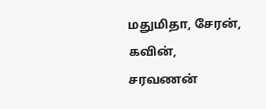மதுமிதா, சேரன், கவின், சரவணன்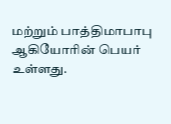மற்றும் பாத்திமாபாபு ஆகியோரின் பெயர் உள்ளது.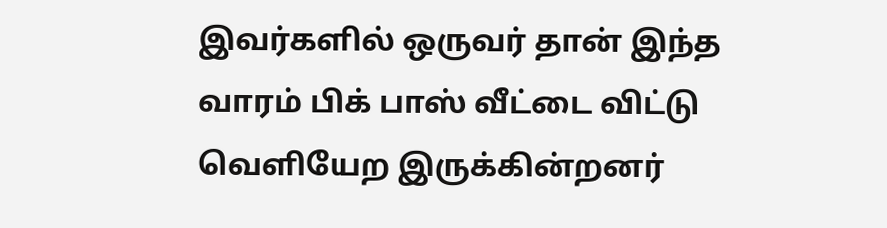இவர்களில் ஒருவர் தான் இந்த வாரம் பிக் பாஸ் வீட்டை விட்டு வெளியேற இருக்கின்றனர்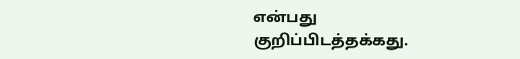என்பது குறிப்பிடத்தக்கது.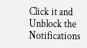Click it and Unblock the Notifications